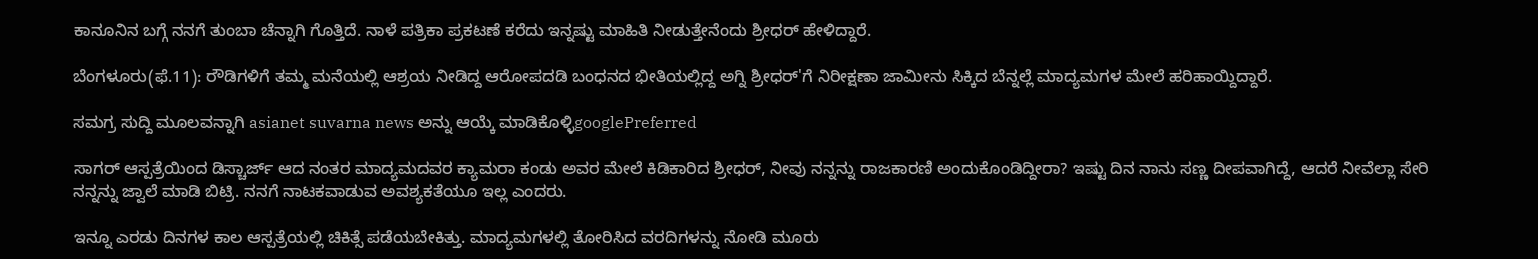ಕಾನೂನಿನ ಬಗ್ಗೆ ನನಗೆ ತುಂಬಾ ಚೆನ್ನಾಗಿ ಗೊತ್ತಿದೆ. ನಾಳೆ ಪತ್ರಿಕಾ ಪ್ರಕಟಣೆ ಕರೆದು ಇನ್ನಷ್ಟು ಮಾಹಿತಿ ನೀಡುತ್ತೇನೆಂದು ಶ್ರೀಧರ್ ಹೇಳಿದ್ದಾರೆ.

ಬೆಂಗಳೂರು(ಫೆ.11): ರೌಡಿಗಳಿಗೆ ತಮ್ಮ ಮನೆಯಲ್ಲಿ ಆಶ್ರಯ ನೀಡಿದ್ದ ಆರೋಪದಡಿ ಬಂಧನದ ಭೀತಿಯಲ್ಲಿದ್ದ ಅಗ್ನಿ ಶ್ರೀಧರ್'ಗೆ ನಿರೀಕ್ಷಣಾ ಜಾಮೀನು ಸಿಕ್ಕಿದ ಬೆನ್ನಲ್ಲೆ ಮಾದ್ಯಮಗಳ ಮೇಲೆ ಹರಿಹಾಯ್ದಿದ್ದಾರೆ.

ಸಮಗ್ರ ಸುದ್ದಿ ಮೂಲವನ್ನಾಗಿ asianet suvarna news ಅನ್ನು ಆಯ್ಕೆ ಮಾಡಿಕೊಳ್ಳಿgooglePreferred

ಸಾಗರ್ ಆಸ್ಪತ್ರೆಯಿಂದ ಡಿಸ್ಚಾರ್ಜ್ ಆದ ನಂತರ ಮಾದ್ಯಮದವರ ಕ್ಯಾಮರಾ ಕಂಡು ಅವರ ಮೇಲೆ ಕಿಡಿಕಾರಿದ ಶ್ರೀಧರ್, ನೀವು ನನ್ನನ್ನು ರಾಜಕಾರಣಿ ಅಂದುಕೊಂಡಿದ್ದೀರಾ? ಇಷ್ಟು ದಿನ ನಾನು ಸಣ್ಣ ದೀಪವಾಗಿದ್ದೆ, ಆದರೆ ನೀವೆಲ್ಲಾ ಸೇರಿ ನನ್ನನ್ನು ಜ್ವಾಲೆ ಮಾಡಿ ಬಿಟ್ರಿ. ನನಗೆ ನಾಟಕವಾಡುವ ಅವಶ್ಯಕತೆಯೂ ಇಲ್ಲ ಎಂದರು.

ಇನ್ನೂ ಎರಡು ದಿನಗಳ ಕಾಲ ಆಸ್ಪತ್ರೆಯಲ್ಲಿ ಚಿಕಿತ್ಸೆ ಪಡೆಯಬೇಕಿತ್ತು. ಮಾದ್ಯಮಗಳಲ್ಲಿ ತೋರಿಸಿದ ವರದಿಗಳನ್ನು ನೋಡಿ ಮೂರು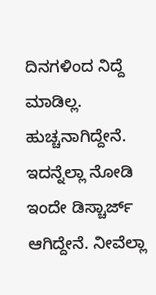ದಿನಗಳಿಂದ ನಿದ್ದೆ ಮಾಡಿಲ್ಲ. ಹುಚ್ಚನಾಗಿದ್ದೇನೆ. ಇದನ್ನೆಲ್ಲಾ ನೋಡಿ ಇಂದೇ ಡಿಸ್ಚಾರ್ಜ್ ಆಗಿದ್ದೇನೆ. ನೀವೆಲ್ಲಾ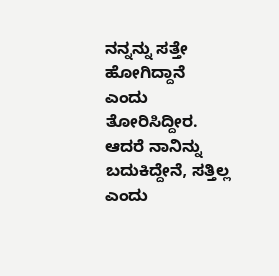ನನ್ನನ್ನು ಸತ್ತೇ ಹೋಗಿದ್ದಾನೆ ಎಂದು ತೋರಿಸಿದ್ದೀರ. ಆದರೆ ನಾನಿನ್ನು ಬದುಕಿದ್ದೇನೆ, ಸತ್ತಿಲ್ಲ ಎಂದು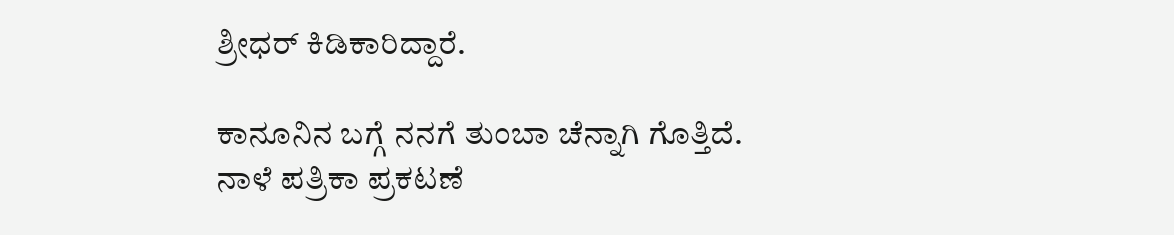ಶ್ರೀಧರ್ ಕಿಡಿಕಾರಿದ್ದಾರೆ.

ಕಾನೂನಿನ ಬಗ್ಗೆ ನನಗೆ ತುಂಬಾ ಚೆನ್ನಾಗಿ ಗೊತ್ತಿದೆ. ನಾಳೆ ಪತ್ರಿಕಾ ಪ್ರಕಟಣೆ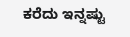ಕರೆದು ಇನ್ನಷ್ಟು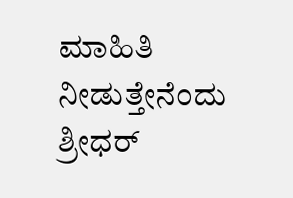ಮಾಹಿತಿ ನೀಡುತ್ತೇನೆಂದು ಶ್ರೀಧರ್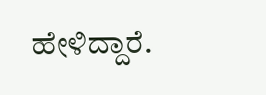ಹೇಳಿದ್ದಾರೆ.